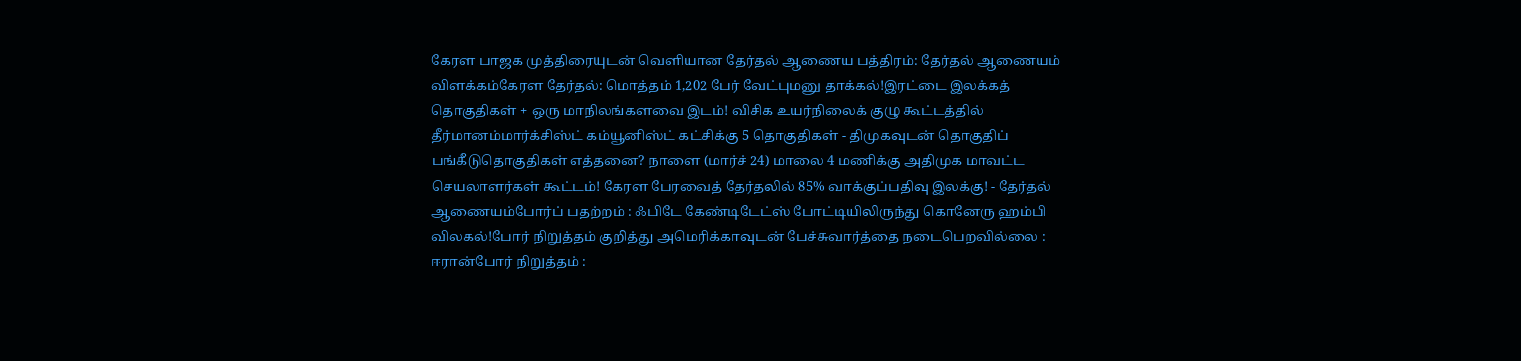கேரள பாஜக முத்திரையுடன் வெளியான தேர்தல் ஆணைய பத்திரம்: தேர்தல் ஆணையம் விளக்கம்கேரள தேர்தல்: மொத்தம் 1,202 பேர் வேட்புமனு தாக்கல்!இரட்டை இலக்கத் தொகுதிகள் + ஒரு மாநிலங்களவை இடம்! விசிக உயர்நிலைக் குழு கூட்டத்தில் தீர்மானம்மார்க்சிஸ்ட் கம்யூனிஸ்ட் கட்சிக்கு 5 தொகுதிகள் - திமுகவுடன் தொகுதிப் பங்கீடுதொகுதிகள் எத்தனை? நாளை (மார்ச் 24) மாலை 4 மணிக்கு அதிமுக மாவட்ட செயலாளர்கள் கூட்டம்! கேரள பேரவைத் தேர்தலில் 85% வாக்குப்பதிவு இலக்கு! - தேர்தல் ஆணையம்போர்ப் பதற்றம் : ஃபிடே கேண்டிடேட்ஸ் போட்டியிலிருந்து கொனேரு ஹம்பி விலகல்!போர் நிறுத்தம் குறித்து அமெரிக்காவுடன் பேச்சுவார்த்தை நடைபெறவில்லை : ஈரான்போர் நிறுத்தம் :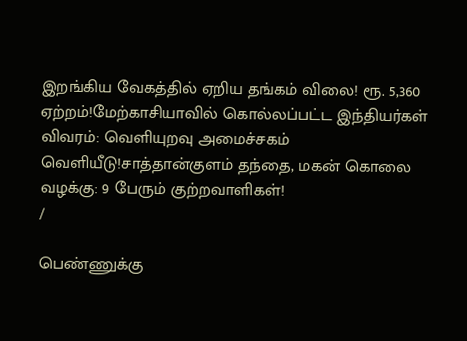இறங்கிய வேகத்தில் ஏறிய தங்கம் விலை! ரூ. 5,360 ஏற்றம்!மேற்காசியாவில் கொல்லப்பட்ட இந்தியர்கள் விவரம்: வெளியுறவு அமைச்சகம் வெளியீடு!சாத்தான்குளம் தந்தை, மகன் கொலை வழக்கு: 9 பேரும் குற்றவாளிகள்!
/

பெண்ணுக்கு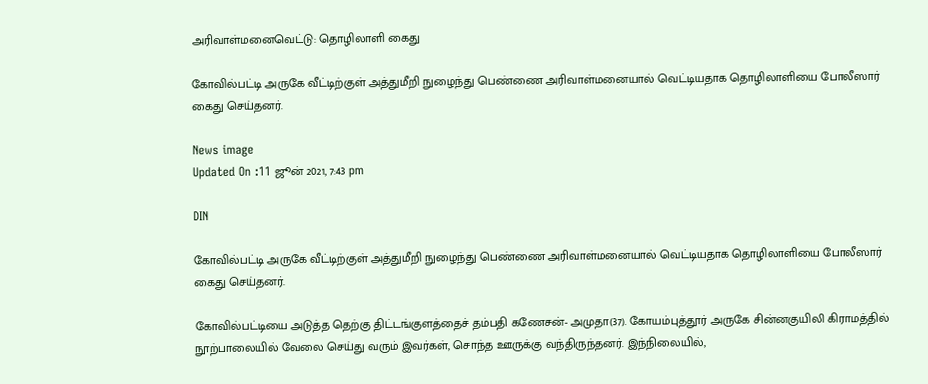அரிவாள்மனைவெட்டு: தொழிலாளி கைது

கோவில்பட்டி அருகே வீட்டிற்குள் அத்துமீறி நுழைந்து பெண்ணை அரிவாள்மனையால் வெட்டியதாக தொழிலாளியை போலீஸார் கைது செய்தனர்.

News image
Updated On :11 ஜூன் 2021, 7:43 pm

DIN

கோவில்பட்டி அருகே வீட்டிற்குள் அத்துமீறி நுழைந்து பெண்ணை அரிவாள்மனையால் வெட்டியதாக தொழிலாளியை போலீஸார் கைது செய்தனர்.

கோவில்பட்டியை அடுத்த தெற்கு திட்டங்குளத்தைச் தம்பதி கணேசன்- அமுதா(37). கோயம்புத்தூர் அருகே சின்னகுயிலி கிராமத்தில் நூற்பாலையில் வேலை செய்து வரும் இவர்கள், சொந்த ஊருக்கு வந்திருந்தனர். இந்நிலையில்,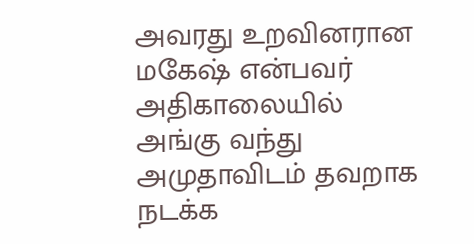அவரது உறவினரான மகேஷ் என்பவர் அதிகாலையில் அங்கு வந்து அமுதாவிடம் தவறாக நடக்க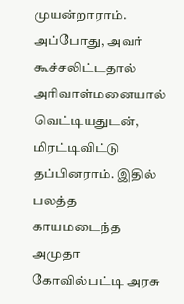முயன்றாராம். அப்போது, அவர் கூச்சலிட்டதால் அரிவாள்மனையால் வெட்டியதுடன், மிரட்டிவிட்டு தப்பினராம். இதில் பலத்த காயமடைந்த அமுதா கோவில்பட்டி அரசு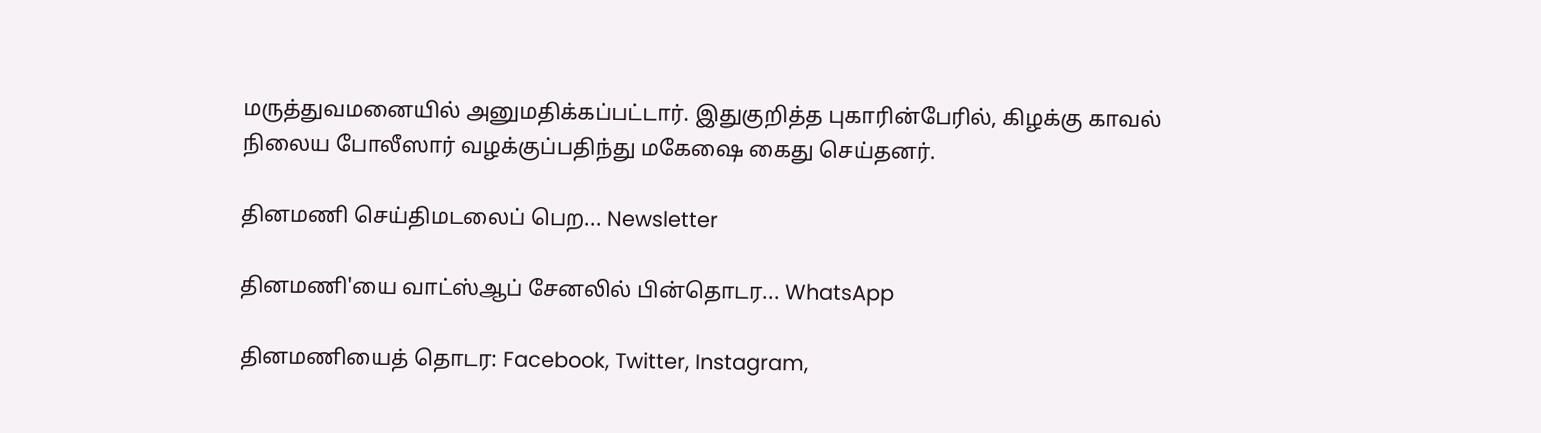மருத்துவமனையில் அனுமதிக்கப்பட்டார். இதுகுறித்த புகாரின்பேரில், கிழக்கு காவல் நிலைய போலீஸார் வழக்குப்பதிந்து மகேஷை கைது செய்தனர்.

தினமணி செய்திமடலைப் பெற... Newsletter

தினமணி'யை வாட்ஸ்ஆப் சேனலில் பின்தொடர... WhatsApp

தினமணியைத் தொடர: Facebook, Twitter, Instagram,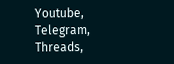Youtube, Telegram, Threads,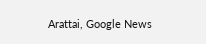Arattai, Google News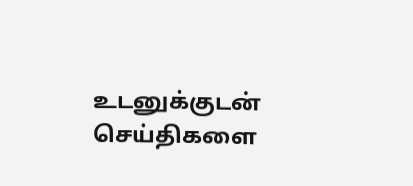உடனுக்குடன் செய்திகளை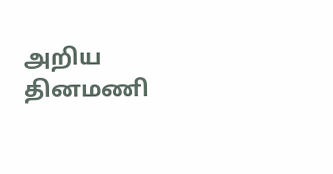அறிய தினமணி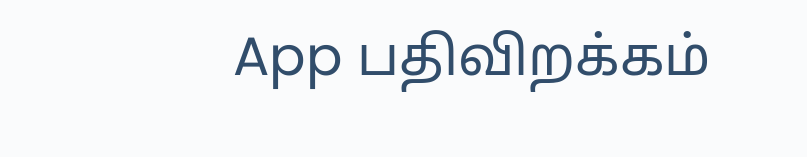App பதிவிறக்கம்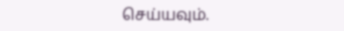செய்யவும்.